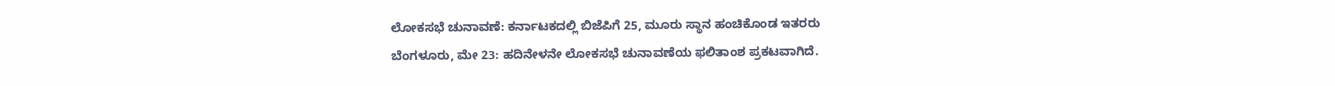ಲೋಕಸಭೆ ಚುನಾವಣೆ: ಕರ್ನಾಟಕದಲ್ಲಿ ಬಿಜೆಪಿಗೆ 25, ಮೂರು ಸ್ಥಾನ ಹಂಚಿಕೊಂಡ ಇತರರು
ಬೆಂಗಳೂರು, ಮೇ 23: ಹದಿನೇಳನೇ ಲೋಕಸಭೆ ಚುನಾವಣೆಯ ಫಲಿತಾಂಶ ಪ್ರಕಟವಾಗಿದೆ.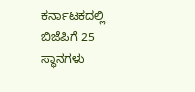ಕರ್ನಾಟಕದಲ್ಲಿ ಬಿಜೆಪಿಗೆ 25 ಸ್ಥಾನಗಳು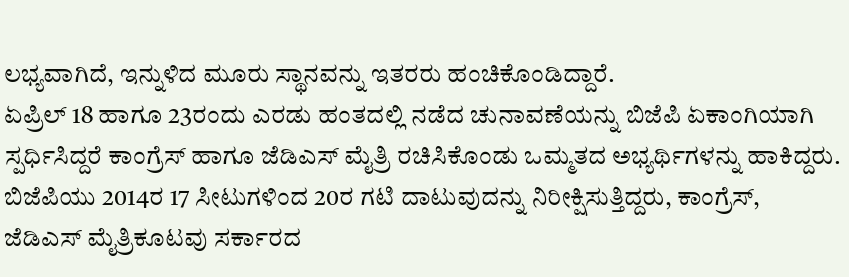ಲಭ್ಯವಾಗಿದೆ, ಇನ್ನುಳಿದ ಮೂರು ಸ್ಥಾನವನ್ನು ಇತರರು ಹಂಚಿಕೊಂಡಿದ್ದಾರೆ.
ಏಪ್ರಿಲ್ 18 ಹಾಗೂ 23ರಂದು ಎರಡು ಹಂತದಲ್ಲಿ ನಡೆದ ಚುನಾವಣೆಯನ್ನು ಬಿಜೆಪಿ ಏಕಾಂಗಿಯಾಗಿ ಸ್ಪರ್ಧಿಸಿದ್ದರೆ ಕಾಂಗ್ರೆಸ್ ಹಾಗೂ ಜೆಡಿಎಸ್ ಮೈತ್ರಿ ರಚಿಸಿಕೊಂಡು ಒಮ್ಮತದ ಅಭ್ಯರ್ಥಿಗಳನ್ನು ಹಾಕಿದ್ದರು.
ಬಿಜೆಪಿಯು 2014ರ 17 ಸೀಟುಗಳಿಂದ 20ರ ಗಟಿ ದಾಟುವುದನ್ನು ನಿರೀಕ್ಷಿಸುತ್ತಿದ್ದರು, ಕಾಂಗ್ರೆಸ್, ಜೆಡಿಎಸ್ ಮೈತ್ರಿಕೂಟವು ಸರ್ಕಾರದ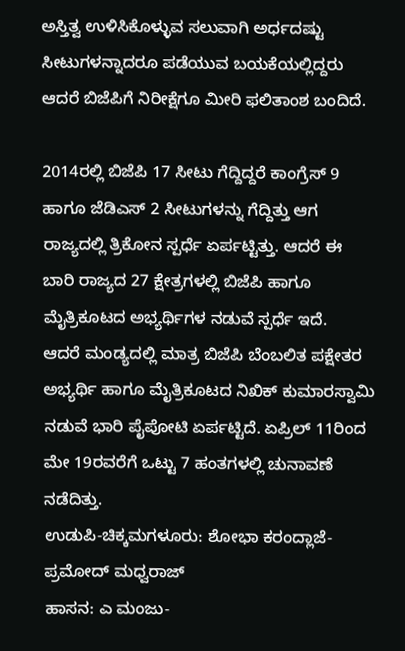ಅಸ್ತಿತ್ವ ಉಳಿಸಿಕೊಳ್ಳುವ ಸಲುವಾಗಿ ಅರ್ಧದಷ್ಟು ಸೀಟುಗಳನ್ನಾದರೂ ಪಡೆಯುವ ಬಯಕೆಯಲ್ಲಿದ್ದರು ಆದರೆ ಬಿಜೆಪಿಗೆ ನಿರೀಕ್ಷೆಗೂ ಮೀರಿ ಫಲಿತಾಂಶ ಬಂದಿದೆ.

2014ರಲ್ಲಿ ಬಿಜೆಪಿ 17 ಸೀಟು ಗೆದ್ದಿದ್ದರೆ ಕಾಂಗ್ರೆಸ್ 9 ಹಾಗೂ ಜೆಡಿಎಸ್ 2 ಸೀಟುಗಳನ್ನು ಗೆದ್ದಿತ್ತು ಆಗ ರಾಜ್ಯದಲ್ಲಿ ತ್ರಿಕೋನ ಸ್ಪರ್ಧೆ ಏರ್ಪಟ್ಟಿತ್ತು. ಆದರೆ ಈ ಬಾರಿ ರಾಜ್ಯದ 27 ಕ್ಷೇತ್ರಗಳಲ್ಲಿ ಬಿಜೆಪಿ ಹಾಗೂ ಮೈತ್ರಿಕೂಟದ ಅಭ್ಯರ್ಥಿಗಳ ನಡುವೆ ಸ್ಪರ್ಧೆ ಇದೆ.
ಆದರೆ ಮಂಡ್ಯದಲ್ಲಿ ಮಾತ್ರ ಬಿಜೆಪಿ ಬೆಂಬಲಿತ ಪಕ್ಷೇತರ ಅಭ್ಯರ್ಥಿ ಹಾಗೂ ಮೈತ್ರಿಕೂಟದ ನಿಖಿಕ್ ಕುಮಾರಸ್ವಾಮಿ ನಡುವೆ ಭಾರಿ ಪೈಪೋಟಿ ಏರ್ಪಟ್ಟಿದೆ. ಏಪ್ರಿಲ್ 11ರಿಂದ ಮೇ 19ರವರೆಗೆ ಒಟ್ಟು 7 ಹಂತಗಳಲ್ಲಿ ಚುನಾವಣೆ ನಡೆದಿತ್ತು.
ಉಡುಪಿ-ಚಿಕ್ಕಮಗಳೂರು: ಶೋಭಾ ಕರಂದ್ಲಾಜೆ-ಪ್ರಮೋದ್ ಮಧ್ವರಾಜ್
ಹಾಸನ: ಎ ಮಂಜು-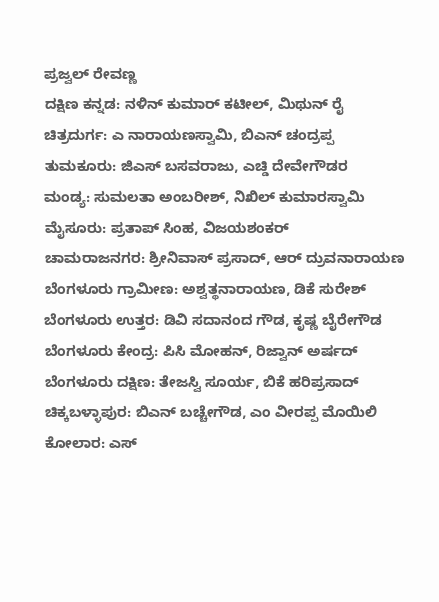ಪ್ರಜ್ವಲ್ ರೇವಣ್ಣ
ದಕ್ಷಿಣ ಕನ್ನಡ: ನಳಿನ್ ಕುಮಾರ್ ಕಟೀಲ್, ಮಿಥುನ್ ರೈ
ಚಿತ್ರದುರ್ಗ: ಎ ನಾರಾಯಣಸ್ವಾಮಿ, ಬಿಎನ್ ಚಂದ್ರಪ್ಪ
ತುಮಕೂರು: ಜಿಎಸ್ ಬಸವರಾಜು, ಎಚ್ಡಿ ದೇವೇಗೌಡರ
ಮಂಡ್ಯ: ಸುಮಲತಾ ಅಂಬರೀಶ್, ನಿಖಿಲ್ ಕುಮಾರಸ್ವಾಮಿ
ಮೈಸೂರು: ಪ್ರತಾಪ್ ಸಿಂಹ, ವಿಜಯಶಂಕರ್
ಚಾಮರಾಜನಗರ: ಶ್ರೀನಿವಾಸ್ ಪ್ರಸಾದ್, ಆರ್ ದ್ರುವನಾರಾಯಣ
ಬೆಂಗಳೂರು ಗ್ರಾಮೀಣ: ಅಶ್ವತ್ಥನಾರಾಯಣ, ಡಿಕೆ ಸುರೇಶ್
ಬೆಂಗಳೂರು ಉತ್ತರ: ಡಿವಿ ಸದಾನಂದ ಗೌಡ, ಕೃಷ್ಣ ಬೈರೇಗೌಡ
ಬೆಂಗಳೂರು ಕೇಂದ್ರ: ಪಿಸಿ ಮೋಹನ್, ರಿಜ್ವಾನ್ ಅರ್ಷದ್
ಬೆಂಗಳೂರು ದಕ್ಷಿಣ: ತೇಜಸ್ವಿ ಸೂರ್ಯ, ಬಿಕೆ ಹರಿಪ್ರಸಾದ್
ಚಿಕ್ಕಬಳ್ಳಾಪುರ: ಬಿಎನ್ ಬಚ್ಚೇಗೌಡ, ಎಂ ವೀರಪ್ಪ ಮೊಯಿಲಿ
ಕೋಲಾರ: ಎಸ್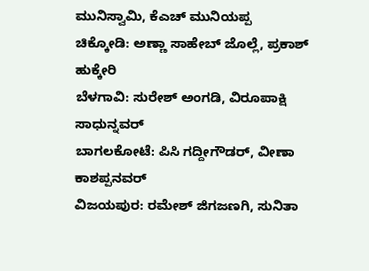ಮುನಿಸ್ವಾಮಿ, ಕೆಎಚ್ ಮುನಿಯಪ್ಪ
ಚಿಕ್ಕೋಡಿ: ಅಣ್ಣಾ ಸಾಹೇಬ್ ಜೊಲ್ಲೆ, ಪ್ರಕಾಶ್ ಹುಕ್ಕೇರಿ
ಬೆಳಗಾವಿ: ಸುರೇಶ್ ಅಂಗಡಿ, ವಿರೂಪಾಕ್ಷಿ ಸಾಧುನ್ನವರ್
ಬಾಗಲಕೋಟೆ: ಪಿಸಿ ಗದ್ದೀಗೌಡರ್, ವೀಣಾ ಕಾಶಪ್ಪನವರ್
ವಿಜಯಪುರ: ರಮೇಶ್ ಜಿಗಜಣಗಿ, ಸುನಿತಾ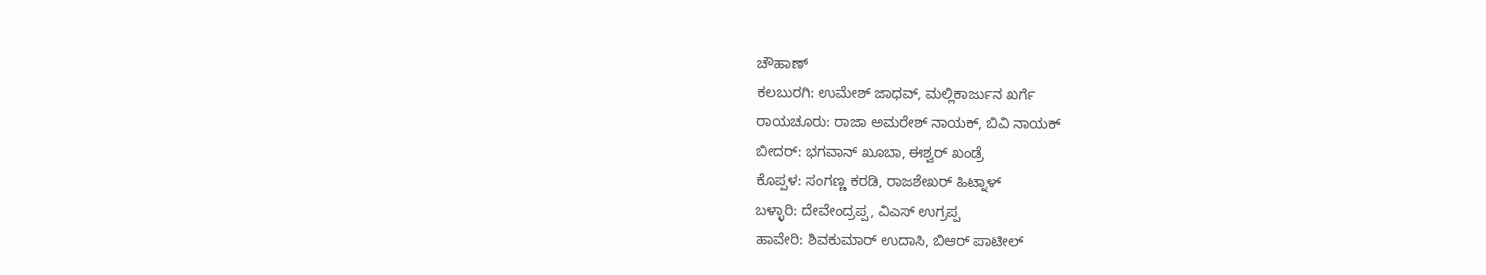ಚೌಹಾಣ್
ಕಲಬುರಗಿ: ಉಮೇಶ್ ಜಾಧವ್, ಮಲ್ಲಿಕಾರ್ಜುನ ಖರ್ಗೆ
ರಾಯಚೂರು: ರಾಜಾ ಅಮರೇಶ್ ನಾಯಕ್, ಬಿವಿ ನಾಯಕ್
ಬೀದರ್: ಭಗವಾನ್ ಖೂಬಾ, ಈಶ್ವರ್ ಖಂಡ್ರೆ
ಕೊಪ್ಪಳ: ಸಂಗಣ್ಣ ಕರಡಿ, ರಾಜಶೇಖರ್ ಹಿಟ್ನಾಳ್
ಬಳ್ಳಾರಿ: ದೇವೇಂದ್ರಪ್ಪ, ವಿಎಸ್ ಉಗ್ರಪ್ಪ
ಹಾವೇರಿ: ಶಿವಕುಮಾರ್ ಉದಾಸಿ, ಬಿಆರ್ ಪಾಟೀಲ್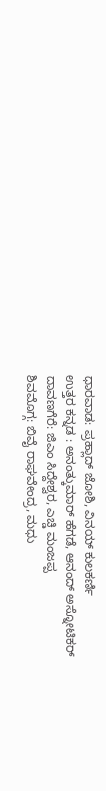ಧಾರವಾಡ: ಪ್ರಹ್ಲಾದ್ ಜೋಶಿ, ವಿನಯ್ ಕುಲಕರ್ಣಿ
ಉತ್ತರ ಕನ್ನಡ : ಅನಂತ್ಕುಮಾರ್ ಹೆಗಡೆ, ಆನಂದ್ ಅಸ್ನೋಟಿಕರ್
ದಾವಣಗೆರೆ: ಜಿಎಂ ಸಿದ್ದೇಶ್ವರ, ಎಚ್ಡಿ ಮಂಜಪ್ಪ
ಶಿವಮೊಗ್ಗ: ಬಿವೈ ರಾಘವೇಂದ್ರ, ಮಧು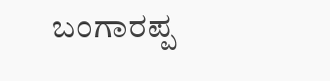ಬಂಗಾರಪ್ಪ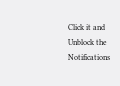Click it and Unblock the Notifications